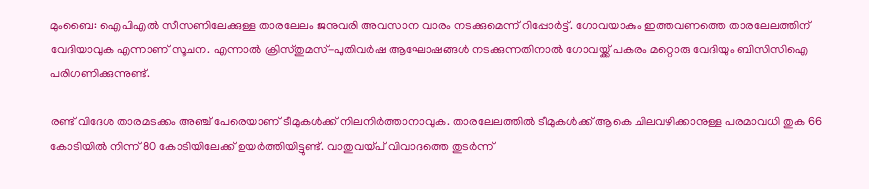മുംബൈ: ഐപിഎല്‍ സീസണിലേക്കുള്ള താരലേലം ജനുവരി അവസാന വാരം നടക്കുമെന്ന് റിപ്പോര്‍ട്ട്. ഗോവയാകും ഇത്തവണത്തെ താരലേലത്തിന് വേദിയാവുക എന്നാണ് സൂചന. എന്നാല്‍ ക്രിസ്തുമസ്-പുതിവര്‍ഷ ആഘോഷങ്ങള്‍ നടക്കുന്നതിനാല്‍ ഗോവയ്ക്ക് പകരം മറ്റൊരു വേദിയും ബിസിസിഐ പരിഗണിക്കുന്നുണ്ട്.

രണ്ട് വിദേശ താരമടക്കം അഞ്ച് പേരെയാണ് ടീമുകള്‍ക്ക് നിലനിര്‍ത്താനാവുക. താരലേലത്തില്‍ ടീമുകള്‍ക്ക് ആകെ ചിലവഴിക്കാനുള്ള പരമാവധി തുക 66 കോടിയില്‍ നിന്ന് 80 കോടിയിലേക്ക് ഉയര്‍ത്തിയിട്ടുണ്ട്. വാതുവയ്പ് വിവാദത്തെ തുടര്‍ന്ന്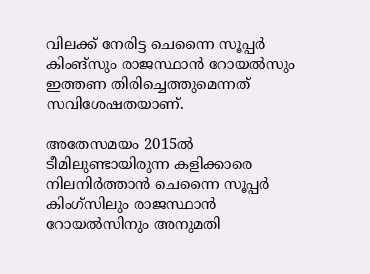വിലക്ക് നേരിട്ട ചെന്നൈ സൂപ്പര്‍ കിംങ്സും രാജസ്ഥാന്‍ റോയല്‍സും ഇത്തണ തിരിച്ചെത്തുമെന്നത് സവിശേഷതയാണ്.

അതേസമയം 2015ല്‍ ടീമിലുണ്ടായിരുന്ന കളിക്കാരെ നിലനിര്‍ത്താന്‍ ചെന്നൈ സൂപ്പര്‍ കിംഗ്സിലും രാജസ്ഥാന്‍ റോയല്‍സിനും അനുമതി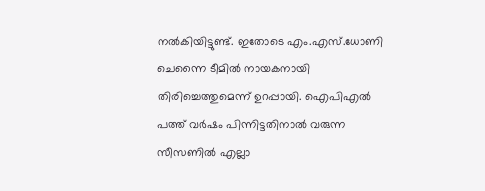നല്‍കിയിട്ടുണ്ട്. ഇതോടെ എം.എസ്.ധോണി ചെന്നൈ ടീമില്‍ നായകനായി തിരിച്ചെത്തുമെന്ന് ഉറപ്പായി. ഐപിഎല്‍ പത്ത് വര്‍ഷം പിന്നിട്ടതിനാല്‍ വരുന്ന സീസണില്‍ എല്ലാ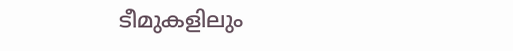ടീമുകളിലും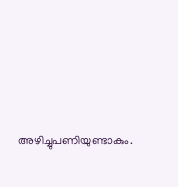അഴിച്ചുപണിയുണ്ടാകും.